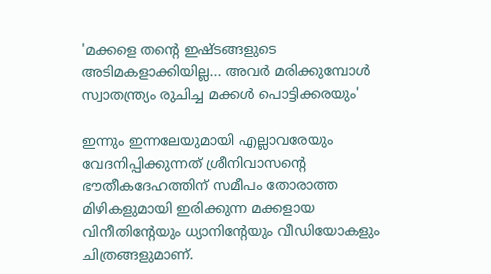'മക്കളെ തൻ്റെ ഇഷ്‌ടങ്ങളുടെ അടിമകളാക്കിയില്ല... അവർ മരിക്കുമ്പോൾ സ്വാതന്ത്ര്യം രുചിച്ച മക്കൾ പൊട്ടിക്കരയും'

ഇന്നും ഇന്നലേയുമായി എല്ലാവരേയും വേദനിപ്പിക്കുന്നത് ശ്രീനിവാസന്റെ ഭൗതീകദേഹത്തിന് സമീപം തോരാത്ത മിഴികളുമായി ഇരിക്കുന്ന മക്കളായ വിനീതിന്റേയും ധ്യാനിന്റേയും വീഡിയോകളും ചിത്രങ്ങളുമാണ്.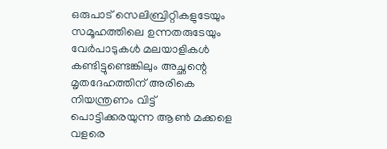ഒരുപാട് സെലിബ്രിറ്റികളുടേയും സമൂഹത്തിലെ ഉന്നതരുടേയും വേർപാടുകൾ മലയാളികൾ കണ്ടിട്ടുണ്ടെങ്കിലും അച്ഛന്റെ മൃതദേഹത്തിന് അരികെ നിയന്ത്രണം വിട്ട് പൊട്ടിക്കരയുന്ന ആൺ മക്കളെ വളരെ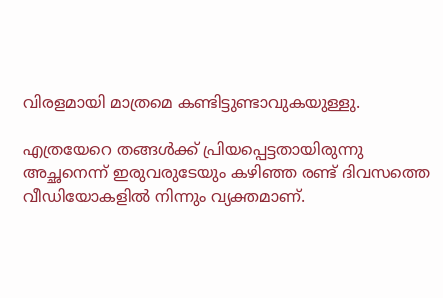വിരളമായി മാത്രമെ കണ്ടിട്ടുണ്ടാവുകയുള്ളു.

എത്രയേറെ തങ്ങൾക്ക് പ്രിയപ്പെട്ടതായിരുന്നു അച്ഛനെന്ന് ഇരുവരുടേയും കഴിഞ്ഞ രണ്ട് ദിവസത്തെ വീഡിയോകളിൽ നിന്നും വ്യക്തമാണ്.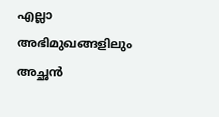എല്ലാ അഭിമുഖങ്ങളിലും അച്ഛൻ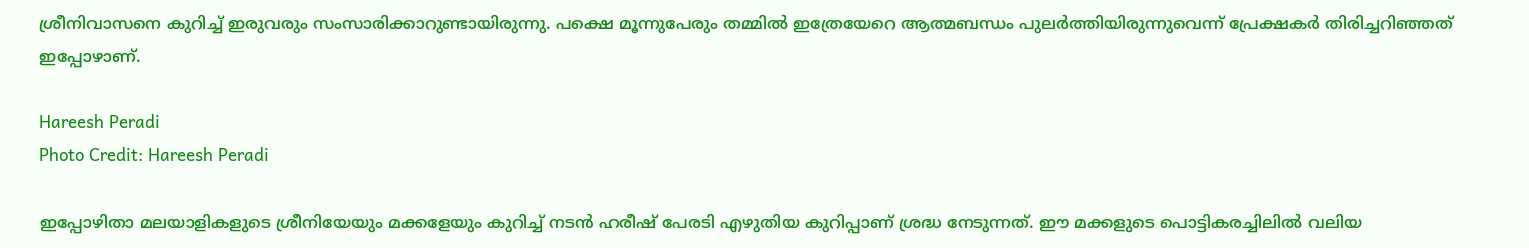ശ്രീനിവാസനെ കുറിച്ച് ഇരുവരും സംസാരിക്കാറുണ്ടായിരുന്നു. പക്ഷെ മൂന്നുപേരും തമ്മിൽ ഇത്രേയേറെ ആത്മബന്ധം പുലർത്തിയിരുന്നുവെന്ന് പ്രേക്ഷകർ തിരിച്ചറിഞ്ഞത് ഇപ്പോഴാണ്.

Hareesh Peradi
Photo Credit: Hareesh Peradi

ഇപ്പോഴിതാ മലയാളികളുടെ ശ്രീനിയേയും മക്കളേയും കുറിച്ച് നടൻ ഹരീഷ് പേരടി എഴുതിയ കുറിപ്പാണ് ശ്രദ്ധ നേടുന്നത്. ഈ മക്കളുടെ പൊട്ടികരച്ചിലിൽ വലിയ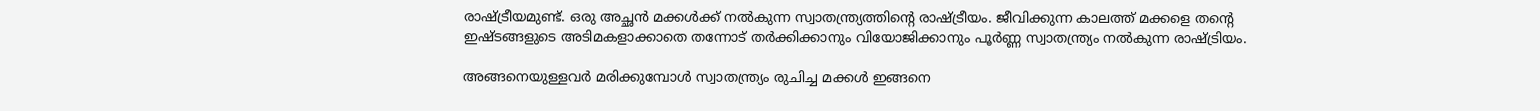രാഷ്‌ട്രീയമുണ്ട്. ഒരു അച്ഛൻ മക്കൾക്ക് നൽകുന്ന സ്വാതന്ത്ര്യത്തിൻ്റെ രാഷ്‌ട്രീയം. ജീവിക്കുന്ന കാലത്ത് മക്കളെ തൻ്റെ ഇഷ്‌ടങ്ങളുടെ അടിമകളാക്കാതെ തന്നോട് തർക്കിക്കാനും വിയോജിക്കാനും പൂർണ്ണ സ്വാതന്ത്ര്യം നൽകുന്ന രാഷ്‌ട്രിയം.

അങ്ങനെയുള്ളവർ മരിക്കുമ്പോൾ സ്വാതന്ത്ര്യം രുചിച്ച മക്കൾ ഇങ്ങനെ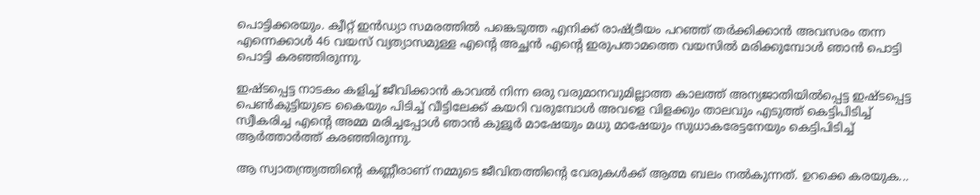പൊട്ടിക്കരയും. ക്വീറ്റ് ഇൻഡ്യാ സമരത്തിൽ പങ്കെടുത്ത എനിക്ക് രാഷ്‌ട്രീയം പറഞ്ഞ് തർക്കിക്കാൻ അവസരം തന്ന എന്നെക്കാൾ 46 വയസ് വ്യത്യാസമുള്ള എൻ്റെ അച്ഛൻ എൻ്റെ ഇരുപതാമത്തെ വയസിൽ മരിക്കുമ്പോൾ ഞാൻ പൊട്ടി പൊട്ടി കരഞ്ഞിരുന്നു.

ഇഷ്‌ടപ്പെട്ട നാടകം കളിച്ച് ജീവിക്കാൻ കാവൽ നിന്ന ഒരു വരുമാനവുമില്ലാത്ത കാലത്ത് അന്യജാതിയിൽപ്പെട്ട ഇഷ്‌ടപ്പെട്ട പെൺകുട്ടിയുടെ കൈയും പിടിച്ച് വീട്ടിലേക്ക് കയറി വരുമ്പോൾ അവളെ വിളക്കും താലവും എടുത്ത് കെട്ടിപിടിച്ച് സ്വീകരിച്ച എൻ്റെ അമ്മ മരിച്ചപ്പോൾ ഞാൻ കുളൂർ മാഷേയും മധു മാഷേയും സുധാകരേട്ടനേയും കെട്ടിപിടിച്ച് ആർത്താർത്ത് കരഞ്ഞിരുന്നു.

ആ സ്വാതന്ത്ര്യത്തിൻ്റെ കണ്ണീരാണ് നമ്മുടെ ജീവിതത്തിൻ്റെ വേരുകൾക്ക് ആത്മ ബലം നൽകുന്നത്. ഉറക്കെ കരയുക...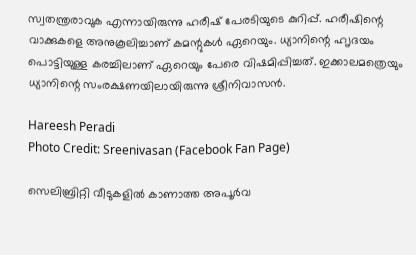സ്വതന്ത്രരാവുക എന്നായിരുന്നു ഹരീഷ് പേരടിയുടെ കുറിപ്പ്. ഹരീഷിന്റെ വാക്കുകളെ അനുകൂലിച്ചാണ് കമന്റുകൾ ഏറെയും. ധ്യാനിന്റെ ഹ‍ൃദയം പൊട്ടിയുള്ള കരച്ചിലാണ് ഏറെയും പേരെ വിഷമിപ്പിച്ചത്. ഇക്കാലമത്രെയും ധ്യാനിന്റെ സംരക്ഷണയിലായിരുന്നു ശ്രീനിവാസൻ.

Hareesh Peradi
Photo Credit: Sreenivasan (Facebook Fan Page)

സെലിബ്രിറ്റി വീടുകളിൽ കാണാത്ത അപൂർവ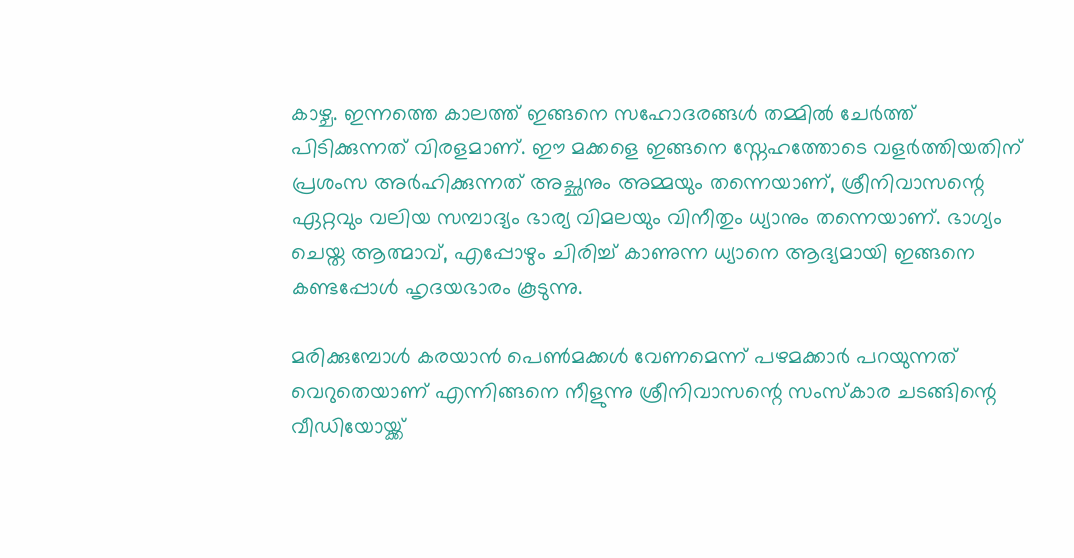കാഴ്ച. ഇന്നത്തെ കാലത്ത് ഇങ്ങനെ സഹോദരങ്ങൾ തമ്മിൽ ചേർത്ത് പിടിക്കുന്നത് വിരളമാണ്. ഈ മക്കളെ ഇങ്ങനെ സ്നേഹത്തോടെ വളർത്തിയതിന് പ്രശംസ അർഹിക്കുന്നത് അച്ഛനും അമ്മയും തന്നെയാണ്, ശ്രീനിവാസന്റെ ഏറ്റവും വലിയ സമ്പാദ്യം ഭാര്യ വിമലയും വിനീതും ധ്യാനും തന്നെയാണ്. ഭാഗ്യം ചെയ്ത ആത്മാവ്, എപ്പോഴും ചിരിച്ച് കാണുന്ന ധ്യാനെ ആദ്യമായി ഇങ്ങനെ കണ്ടപ്പോൾ ഹൃദയഭാരം കൂടുന്നു.

മരിക്കുമ്പോൾ കരയാൻ പെൺമക്കൾ വേണമെന്ന് പഴമക്കാർ പറയുന്നത് വെറുതെയാണ് എന്നിങ്ങനെ നീളുന്നു ശ്രീനിവാസന്റെ സംസ്കാര ചടങ്ങിന്റെ വീഡിയോയ്ക്ക്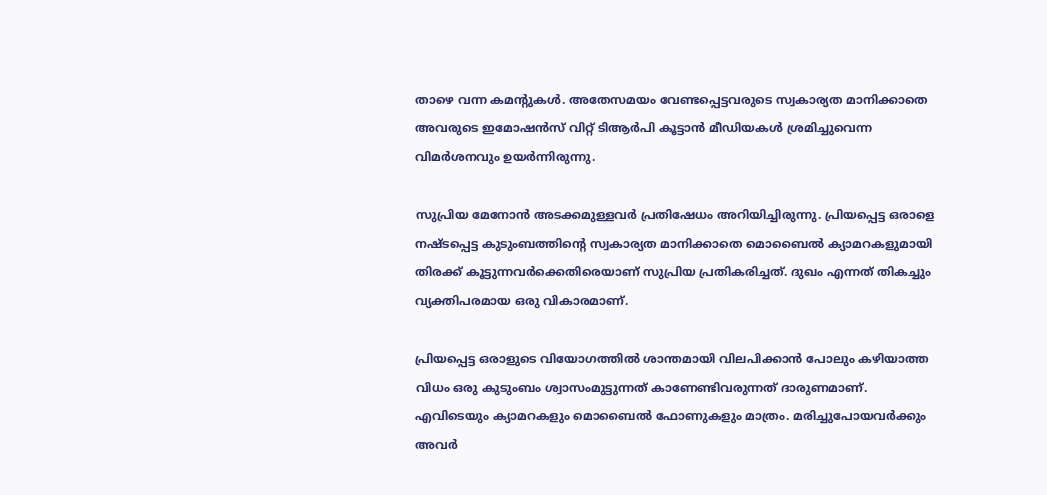താഴെ വന്ന കമന്റുകൾ. അതേസമയം വേണ്ടപ്പെട്ടവരുടെ സ്വകാര്യത മാനിക്കാതെ അവരുടെ ഇമോഷൻസ് വിറ്റ് ടിആർപി കൂട്ടാൻ മീഡിയകൾ ശ്രമിച്ചുവെന്ന വിമർശനവും ഉയർന്നിരുന്നു.

സുപ്രിയ മേനോൻ അടക്കമുള്ളവർ പ്രതിഷേധം അറിയിച്ചിരുന്നു. പ്രിയപ്പെട്ട ഒരാളെ നഷ്ടപ്പെട്ട കുടുംബത്തിന്റെ സ്വകാര്യത മാനിക്കാതെ മൊബൈൽ ക്യാമറകളുമായി തിരക്ക് കൂട്ടുന്നവർക്കെതിരെയാണ് സുപ്രിയ പ്രതികരിച്ചത്. ദുഖം എന്നത് തികച്ചും വ്യക്തിപരമായ ഒരു വികാരമാണ്.

പ്രിയപ്പെട്ട ഒരാളുടെ വിയോഗത്തിൽ ശാന്തമായി വിലപിക്കാൻ പോലും കഴിയാത്ത വിധം ഒരു കുടുംബം ശ്വാസംമുട്ടുന്നത് കാണേണ്ടിവരുന്നത് ദാരുണമാണ്. എവിടെയും ക്യാമറകളും മൊബൈൽ ഫോണുകളും മാത്രം. മരിച്ചുപോയവർക്കും അവർ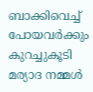ബാക്കിവെച്ച് പോയവർക്കും കുറച്ചുകൂടി മര്യാദ നമ്മൾ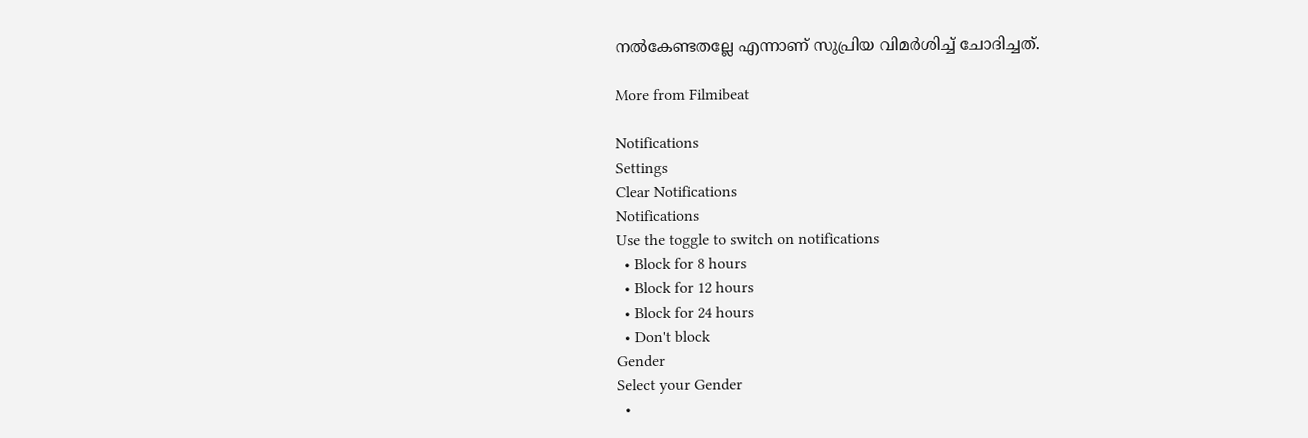നൽകേണ്ടതല്ലേ എന്നാണ് സുപ്രിയ വിമർശിച്ച് ചോദിച്ചത്.

More from Filmibeat

Notifications
Settings
Clear Notifications
Notifications
Use the toggle to switch on notifications
  • Block for 8 hours
  • Block for 12 hours
  • Block for 24 hours
  • Don't block
Gender
Select your Gender
  •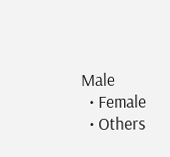Male
  • Female
  • Others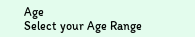Age
Select your Age Range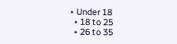• Under 18
  • 18 to 25
  • 26 to 35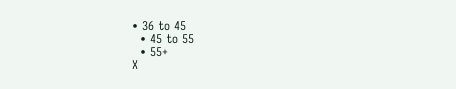• 36 to 45
  • 45 to 55
  • 55+
X